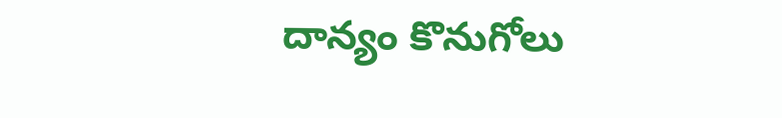దాన్యం కొనుగోలు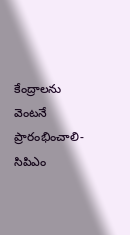కేంద్రాలను వెంటనే ప్రారంభించాలి-సిపిఎం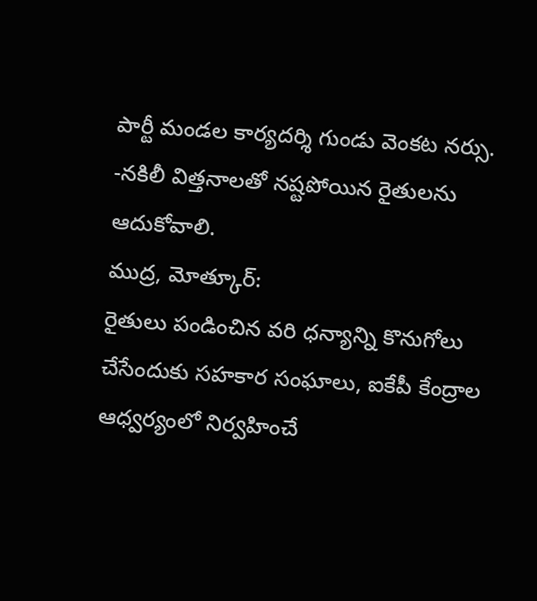పార్టీ మండల కార్యదర్శి గుండు వెంకట నర్సు.
-నకిలీ విత్తనాలతో నష్టపోయిన రైతులను ఆదుకోవాలి.
ముద్ర, మోత్కూర్:
రైతులు పండించిన వరి ధన్యాన్ని కొనుగోలు చేసేందుకు సహకార సంఘాలు, ఐకేపీ కేంద్రాల ఆధ్వర్యంలో నిర్వహించే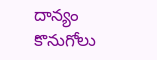దాన్యం కొనుగోలు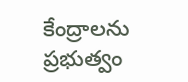కేంద్రాలను ప్రభుత్వం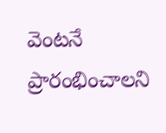వెంటనే ప్రారంభించాలని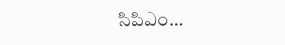సిపిఎం…